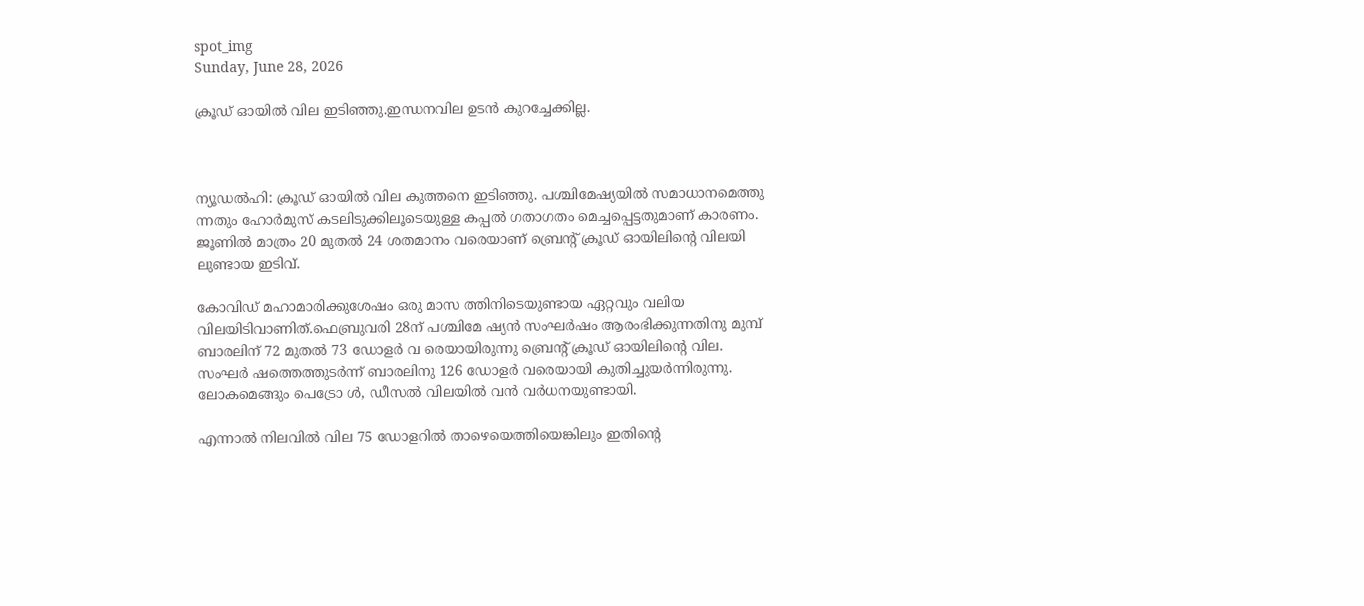spot_img
Sunday, June 28, 2026

ക്രൂഡ് ഓയിൽ വില ഇടിഞ്ഞു.ഇന്ധനവില ഉടൻ കുറച്ചേക്കില്ല.



ന്യൂഡൽഹി: ക്രൂഡ് ഓയിൽ വില കുത്തനെ ഇടിഞ്ഞു. പശ്ചിമേഷ്യയിൽ സമാധാനമെത്തു ന്നതും ഹോർമുസ് കടലിടുക്കിലൂടെയുള്ള കപ്പൽ ഗതാഗതം മെച്ചപ്പെട്ടതുമാണ് കാരണം. ജൂണിൽ മാത്രം 20 മുതൽ 24 ശതമാനം വരെയാണ് ബ്രെന്റ് ക്രൂഡ് ഓയിലിന്റെ വിലയി ലുണ്ടായ ഇടിവ്.

കോവിഡ് മഹാമാരിക്കുശേഷം ഒരു മാസ ത്തിനിടെയുണ്ടായ ഏറ്റവും വലിയ വിലയിടിവാണിത്.ഫെബ്രുവരി 28ന് പശ്ചിമേ ഷ്യൻ സംഘർഷം ആരംഭിക്കുന്നതിനു മുമ്പ് ബാരലിന് 72 മുതൽ 73 ഡോളർ വ രെയായിരുന്നു ബ്രെൻ്റ് ക്രൂഡ് ഓയിലിൻ്റെ വില. സംഘർ ഷത്തെത്തുടർന്ന് ബാരലിനു 126 ഡോളർ വരെയായി കുതിച്ചുയർന്നിരുന്നു. ലോകമെങ്ങും പെട്രോ ൾ, ഡീസൽ വിലയിൽ വൻ വർധനയുണ്ടായി.

എന്നാൽ നിലവിൽ വില 75 ഡോളറിൽ താഴെയെത്തിയെങ്കിലും ഇതിൻ്റെ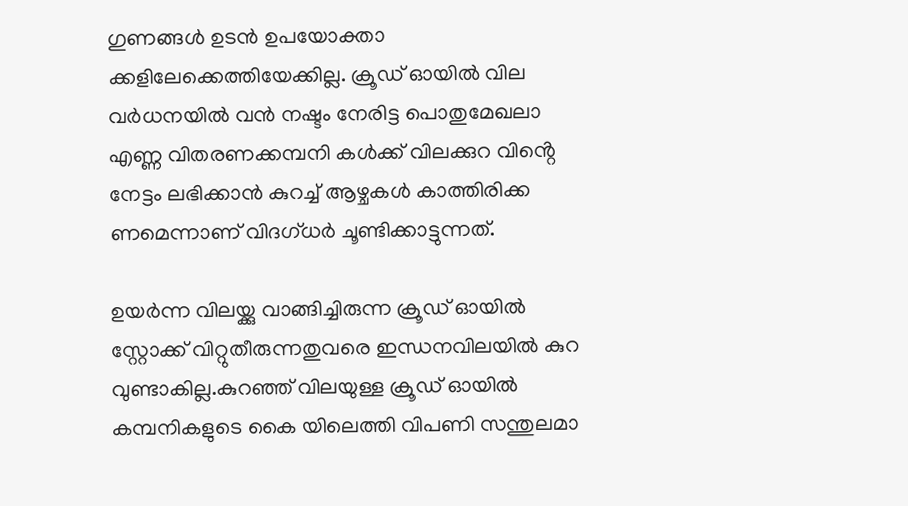ഗുണങ്ങൾ ഉടൻ ഉപയോക്താ ക്കളിലേക്കെത്തിയേക്കില്ല. ക്രൂഡ് ഓയിൽ വില വർധനയിൽ വൻ നഷ്ടം നേരിട്ട പൊതുമേഖലാ എണ്ണ വിതരണക്കമ്പനി കൾക്ക് വിലക്കുറ വിൻ്റെ നേട്ടം ലഭിക്കാൻ കുറച്ച് ആഴ്ചകൾ കാത്തിരിക്ക ണമെന്നാണ് വിദഗ്‌ധർ ചൂണ്ടിക്കാട്ടുന്നത്.

ഉയർന്ന വിലയ്ക്കു വാങ്ങിച്ചിരുന്ന ക്രൂഡ് ഓയിൽ സ്റ്റോക്ക് വിറ്റുതീരുന്നതുവരെ ഇന്ധനവിലയിൽ കുറ വുണ്ടാകില്ല.കുറഞ്ഞ് വിലയുള്ള ക്രൂഡ് ഓയിൽ കമ്പനികളുടെ കൈ യിലെത്തി വിപണി സന്തുലമാ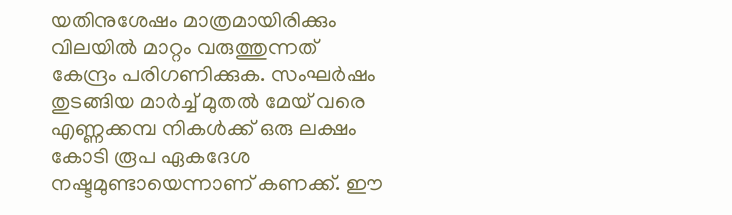യതിനുശേഷം മാത്രമായിരിക്കും വിലയിൽ മാറ്റം വരുത്തുന്നത് കേന്ദ്രം പരിഗണിക്കുക. സംഘർഷം തുടങ്ങിയ മാർച്ച് മുതൽ മേയ് വരെ എണ്ണക്കമ്പ നികൾക്ക് ഒരു ലക്ഷം കോടി രൂപ ഏകദേശ നഷ്ടമുണ്ടായെന്നാണ് കണക്ക്. ഈ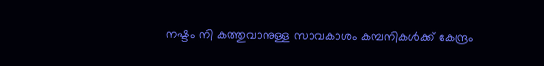നഷ്ടം നി കത്തുവാനുള്ള സാവകാശം കമ്പനികൾക്ക് കേന്ദ്രം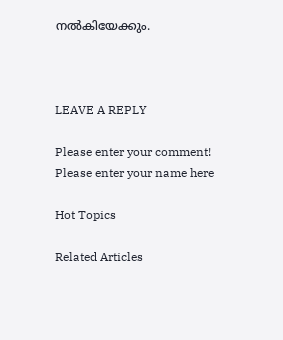നൽകിയേക്കും.



LEAVE A REPLY

Please enter your comment!
Please enter your name here

Hot Topics

Related Articles